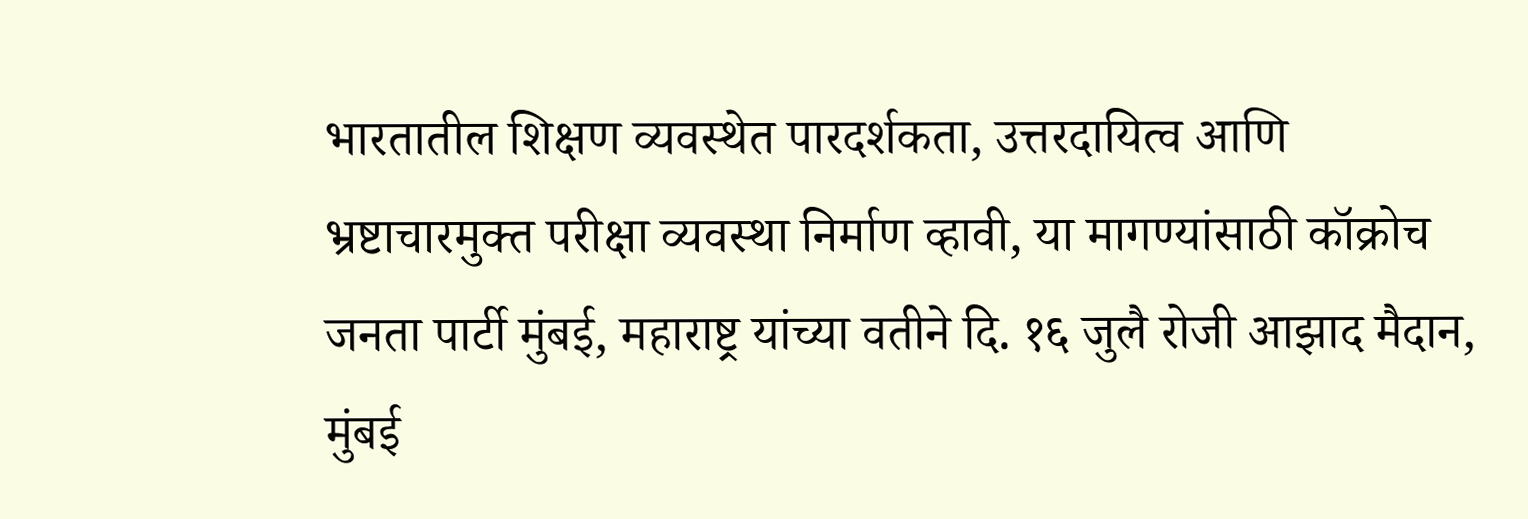भारतातील शिक्षण व्यवस्थेत पारदर्शकता, उत्तरदायित्व आणि भ्रष्टाचारमुक्त परीक्षा व्यवस्था निर्माण व्हावी, या मागण्यांसाठी कॉक्रोच जनता पार्टी मुंबई, महाराष्ट्र यांच्या वतीने दि. १६ जुलै रोजी आझाद मैदान, मुंबई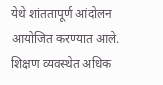येथे शांततापूर्ण आंदोलन आयोजित करण्यात आले. शिक्षण व्यवस्थेत अधिक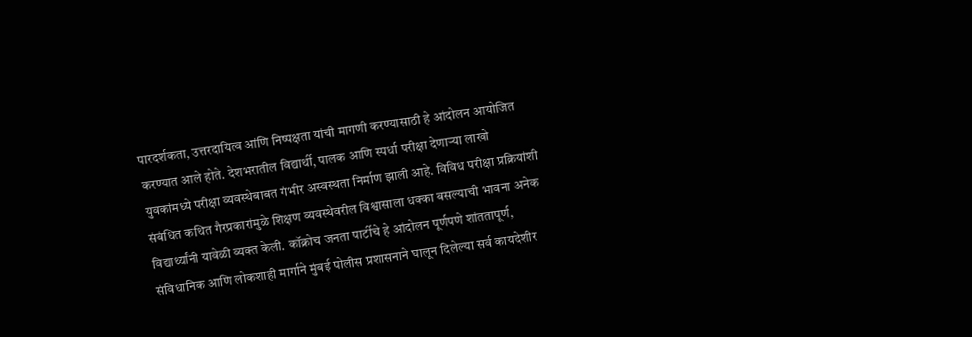पारदर्शकता, उत्तरदायित्व आंणि निष्पक्षता यांची मागणी करण्यासाठी हे आंदोलन आयोजित करण्यात आले होते. देशभरातील विद्यार्थी, पालक आणि स्पर्धा परीक्षा देणाऱ्या लाखो युवकांमध्ये परीक्षा व्यवस्थेबाबत गंभीर अस्वस्थता निर्माण झाली आहे. विविध परीक्षा प्रक्रियांशी संबंधित कथित गैरप्रकारांमुळे शिक्षण व्यवस्थेवरील विश्वासाला धक्का बसल्याची भावना अनेक विद्यार्थ्यांनी यावेळी व्यक्त केली. कॉक्रोच जनता पार्टीचे हे आंदोलन पूर्णपणे शांततापूर्ण, संविधानिक आणि लोकशाही मार्गाने मुंबई पोलीस प्रशासनाने घालून दिलेल्या सर्व कायदेशीर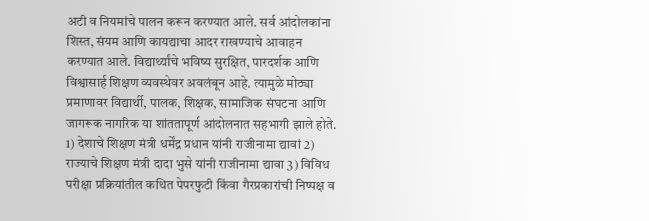अटी व नियमांचे पालन करून करण्यात आले. सर्व आंदोलकांना शिस्त, संयम आणि कायद्याचा आदर राखण्याचे आवाहन करण्यात आले. विद्यार्थ्यांचे भविष्य सुरक्षित, पारदर्शक आणि विश्वासार्ह शिक्षण व्यवस्थेवर अवलंबून आहे. त्यामुळे मोठ्या प्रमाणावर विद्यार्थी, पालक, शिक्षक, सामाजिक संघटना आणि जागरूक नागरिक या शांततापूर्ण आंदोलनात सहभागी झाले होते.
1) देशाचे शिक्षण मंत्री धर्मेंद्र प्रधान यांनी राजीनामा द्यावां 2) राज्याचे शिक्षण मंत्री दादा भुसे यांनी राजीनामा द्यावा 3) विविध परीक्षा प्रक्रियांतील कथित पेपरफुटी किंवा गैरप्रकारांची निष्पक्ष व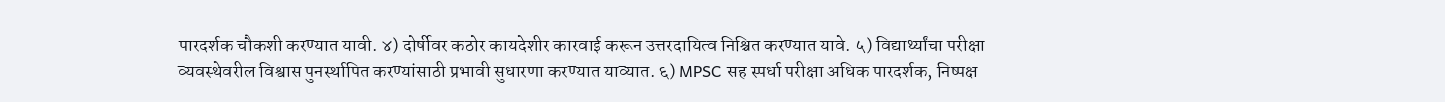पारदर्शक चौकशी करण्यात यावी. ४) दोर्षीवर कठोर कायदेशीर कारवाई करून उत्तरदायित्व निश्चित करण्यात यावे. ५) विद्यार्थ्यांचा परीक्षा व्यवस्थेवरील विश्वास पुनर्स्थापित करण्यांसाठी प्रभावी सुधारणा करण्यात याव्यात. ६) MPSC सह स्पर्धा परीक्षा अधिक पारदर्शक, निष्पक्ष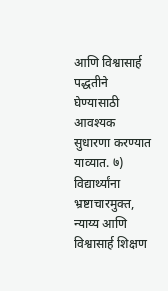आणि विश्वासार्ह पद्धतीने घेण्यासाठी आवश्यक सुधारणा करण्यात याव्यात. ७) विद्यार्थ्यांना भ्रष्टाचारमुक्त, न्याय्य आणि विश्वासार्ह शिक्षण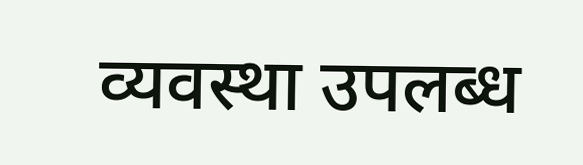व्यवस्था उपलब्ध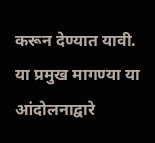करून देण्यात यावी. या प्रमुख मागण्या या आंदोलनाद्वारे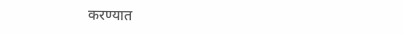करण्यात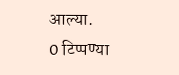आल्या.
0 टिप्पण्या